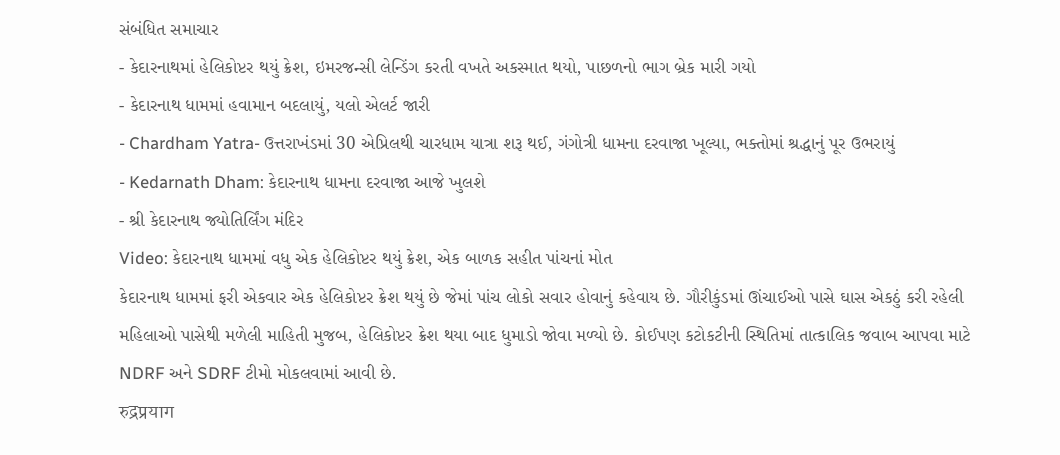સંબંધિત સમાચાર
- કેદારનાથમાં હેલિકોપ્ટર થયું ક્રેશ, ઇમરજન્સી લેન્ડિંગ કરતી વખતે અકસ્માત થયો, પાછળનો ભાગ બ્રેક મારી ગયો
- કેદારનાથ ધામમાં હવામાન બદલાયું, યલો એલર્ટ જારી
- Chardham Yatra- ઉત્તરાખંડમાં 30 એપ્રિલથી ચારધામ યાત્રા શરૂ થઈ, ગંગોત્રી ધામના દરવાજા ખૂલ્યા, ભક્તોમાં શ્રદ્ધાનું પૂર ઉભરાયું
- Kedarnath Dham: કેદારનાથ ધામના દરવાજા આજે ખુલશે
- શ્રી કેદારનાથ જ્યોતિર્લિંગ મંદિર
Video: કેદારનાથ ધામમાં વધુ એક હેલિકોપ્ટર થયું ક્રેશ, એક બાળક સહીત પાંચનાં મોત
કેદારનાથ ધામમાં ફરી એકવાર એક હેલિકોપ્ટર ક્રેશ થયું છે જેમાં પાંચ લોકો સવાર હોવાનું કહેવાય છે. ગૌરીકુંડમાં ઊંચાઈઓ પાસે ઘાસ એકઠું કરી રહેલી મહિલાઓ પાસેથી મળેલી માહિતી મુજબ, હેલિકોપ્ટર ક્રેશ થયા બાદ ધુમાડો જોવા મળ્યો છે. કોઈપણ કટોકટીની સ્થિતિમાં તાત્કાલિક જવાબ આપવા માટે NDRF અને SDRF ટીમો મોકલવામાં આવી છે.
रुद्रप्रयाग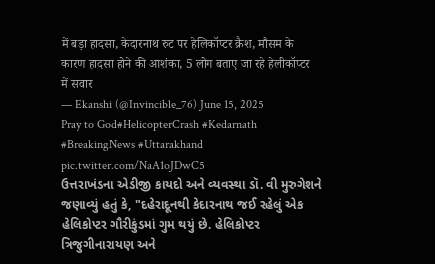में बड़ा हादसा, केदारनाथ रुट पर हेलिकॉप्टर क्रैश, मौसम के कारण हादसा होने की आशंका, 5 लोग बताए जा रहे हेलीकॉप्टर में सवार
— Ekanshi (@Invincible_76) June 15, 2025
Pray to God#HelicopterCrash #Kedarnath #BreakingNews #Uttarakhand pic.twitter.com/NaA1oJDwC5
ઉત્તરાખંડના એડીજી કાયદો અને વ્યવસ્થા ડૉ. વી મુરુગેશને જણાવ્યું હતું કે, "દહેરાદૂનથી કેદારનાથ જઈ રહેલું એક હેલિકોપ્ટર ગૌરીકુંડમાં ગુમ થયું છે. હેલિકોપ્ટર ત્રિજુગીનારાયણ અને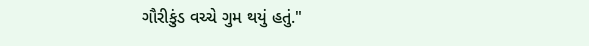ગૌરીકુંડ વચ્ચે ગુમ થયું હતું."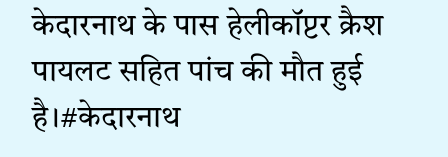केदारनाथ के पास हेलीकॉप्टर क्रैश पायलट सहित पांच की मौत हुई है।#केदारनाथ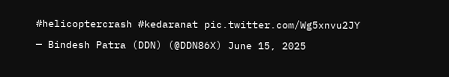#helicoptercrash #kedaranat pic.twitter.com/Wg5xnvu2JY
— Bindesh Patra (DDN) (@DDN86X) June 15, 2025